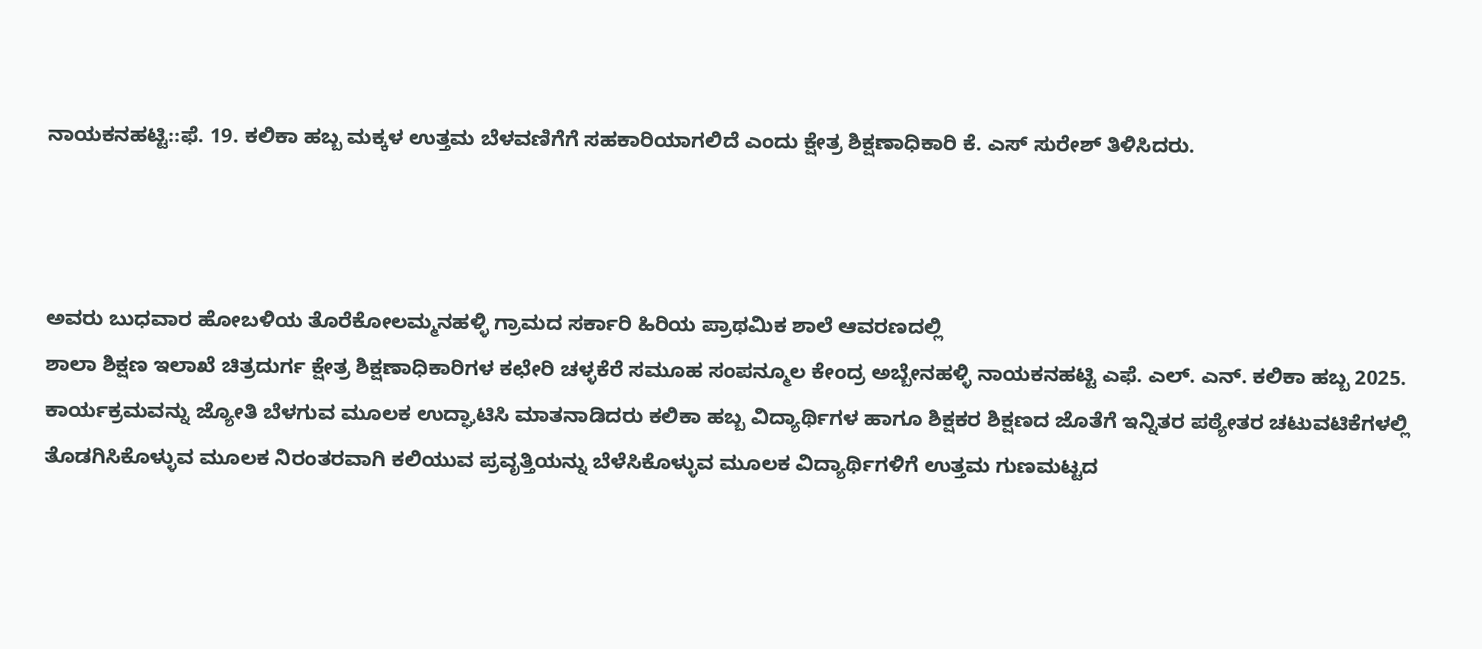ನಾಯಕನಹಟ್ಟಿ::ಫೆ. 19. ಕಲಿಕಾ ಹಬ್ಬ ಮಕ್ಕಳ ಉತ್ತಮ ಬೆಳವಣಿಗೆಗೆ ಸಹಕಾರಿಯಾಗಲಿದೆ ಎಂದು ಕ್ಷೇತ್ರ ಶಿಕ್ಷಣಾಧಿಕಾರಿ ಕೆ. ಎಸ್ ಸುರೇಶ್ ತಿಳಿಸಿದರು.



ಅವರು ಬುಧವಾರ ಹೋಬಳಿಯ ತೊರೆಕೋಲಮ್ಮನಹಳ್ಳಿ ಗ್ರಾಮದ ಸರ್ಕಾರಿ ಹಿರಿಯ ಪ್ರಾಥಮಿಕ ಶಾಲೆ ಆವರಣದಲ್ಲಿ
ಶಾಲಾ ಶಿಕ್ಷಣ ಇಲಾಖೆ ಚಿತ್ರದುರ್ಗ ಕ್ಷೇತ್ರ ಶಿಕ್ಷಣಾಧಿಕಾರಿಗಳ ಕಛೇರಿ ಚಳ್ಳಕೆರೆ ಸಮೂಹ ಸಂಪನ್ಮೂಲ ಕೇಂದ್ರ ಅಬ್ಬೇನಹಳ್ಳಿ ನಾಯಕನಹಟ್ಟಿ ಎಫೆ. ಎಲ್. ಎನ್. ಕಲಿಕಾ ಹಬ್ಬ 2025. ಕಾರ್ಯಕ್ರಮವನ್ನು ಜ್ಯೋತಿ ಬೆಳಗುವ ಮೂಲಕ ಉದ್ಘಾಟಿಸಿ ಮಾತನಾಡಿದರು ಕಲಿಕಾ ಹಬ್ಬ ವಿದ್ಯಾರ್ಥಿಗಳ ಹಾಗೂ ಶಿಕ್ಷಕರ ಶಿಕ್ಷಣದ ಜೊತೆಗೆ ಇನ್ನಿತರ ಪಠ್ಯೇತರ ಚಟುವಟಿಕೆಗಳಲ್ಲಿ ತೊಡಗಿಸಿಕೊಳ್ಳುವ ಮೂಲಕ ನಿರಂತರವಾಗಿ ಕಲಿಯುವ ಪ್ರವೃತ್ತಿಯನ್ನು ಬೆಳೆಸಿಕೊಳ್ಳುವ ಮೂಲಕ ವಿದ್ಯಾರ್ಥಿಗಳಿಗೆ ಉತ್ತಮ ಗುಣಮಟ್ಟದ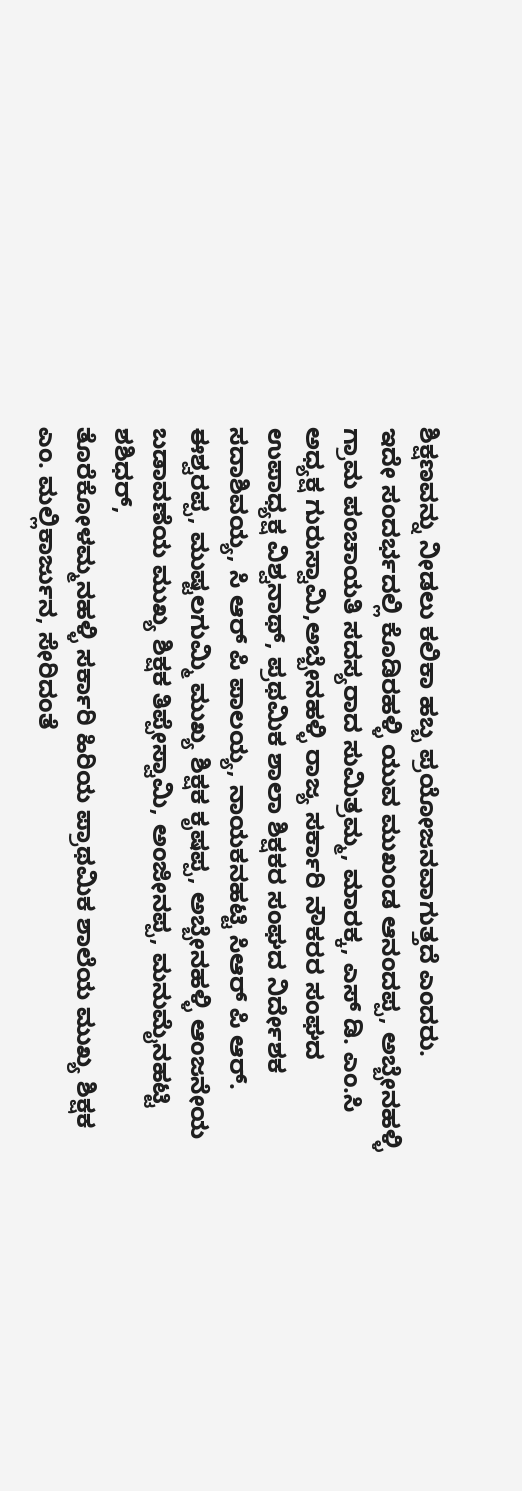ಶಿಕ್ಷಣವನ್ನು ನೀಡಲು ಕಲಿಕಾ ಹಬ್ಬ ಪ್ರಯೋಜನವಾಗುತ್ತದೆ ಎಂದರು.
ಇದೇ ಸಂದರ್ಭದಲ್ಲಿ ಕೊಡಿರಹಳ್ಳಿ ಯುವ ಮುಖಂಡ ಆನಂದಪ್ಪ, ಅಬ್ಬೇನಹಳ್ಳಿ ಗ್ರಾಮ ಪಂಚಾಯತಿ ಸದಸ್ಯರಾದ ಸುಮಿತ್ರಮ್ಮ, ಮಾರಕ್ಕ, ಎಸ್ ಡಿ. ಎಂ.ಸಿ ಅಧ್ಯಕ್ಷ ಗುರುಸ್ವಾಮಿ,ಅಬ್ಬೇನಹಳ್ಳಿ ರಾಜ್ಯ ಸರ್ಕಾರಿ ನೌಕರರ ಸಂಘದ ಉಪಾಧ್ಯಕ್ಷ ವಿಶ್ವನಾಥ್, ಪ್ರಥಮಿಕ ಶಾಲಾ ಶಿಕ್ಷಕರ ಸಂಘದ ನಿರ್ದೇಶಕ ಸದಾಶಿವಯ್ಯ, ಸಿ ಆರ್ ಪಿ ಪಾಲಯ್ಯ, ನಾಯಕನಹಟ್ಟಿ ಸಿಆರ್ ಪಿ ಆರ್. ಈಶ್ವರಪ್ಪ, ಮುಷ್ಟಲಗುಮ್ಮಿ ಮುಖ್ಯ ಶಿಕ್ಷಕ ಕೃಷಪ್ಪ, ಅಬ್ಬೇನಹಳ್ಳಿ ಆಂಜನೇಯ ಬಡಾವಣೆಯ ಮುಖ್ಯ ಶಿಕ್ಷಕ ತಿಪ್ಪೇಸ್ವಾಮಿ, ಅಂಜೀನಪ್ಪ, ಮನುಮೈನಹಟ್ಟಿ ಶಶಿಧರ್,
ತೊರೆಕೋಳಮ್ಮನಹಳ್ಳಿ ಸರ್ಕಾರಿ ಹಿರಿಯ ಪ್ರಾಥಮಿಕ ಶಾಲೆಯ ಮುಖ್ಯ ಶಿಕ್ಷಕ ಎಂ. ಮಲ್ಲಿಕಾರ್ಜುನ, ಸೇರಿದಂತೆ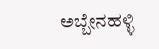ಅಬ್ಬೇನಹಳ್ಳಿ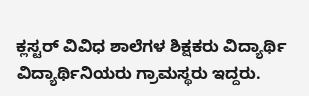ಕ್ಲಸ್ಟರ್ ವಿವಿಧ ಶಾಲೆಗಳ ಶಿಕ್ಷಕರು ವಿದ್ಯಾರ್ಥಿ ವಿದ್ಯಾರ್ಥಿನಿಯರು ಗ್ರಾಮಸ್ಥರು ಇದ್ದರು.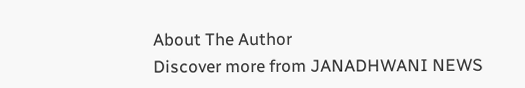About The Author
Discover more from JANADHWANI NEWS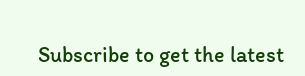Subscribe to get the latest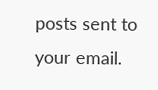posts sent to your email.